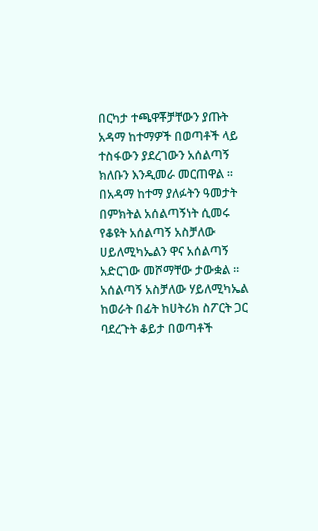በርካታ ተጫዋቾቻቸውን ያጡት አዳማ ከተማዎች በወጣቶች ላይ ተስፋውን ያደረገውን አሰልጣኝ ክለቡን እንዲመራ መርጠዋል ።
በአዳማ ከተማ ያለፉትን ዓመታት በምክትል አሰልጣኝነት ሲመሩ የቆዩት አሰልጣኝ አስቻለው ሀይለሚካኤልን ዋና አሰልጣኝ አድርገው መሾማቸው ታውቋል ።
አሰልጣኝ አስቻለው ሃይለሚካኤል ከወራት በፊት ከሀትሪክ ስፖርት ጋር ባደረጉት ቆይታ በወጣቶች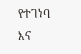የተገነባ እና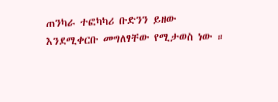ጠንካራ ተፎካካሪ ቡድንን ይዘው እንደሚቀርቡ መግለፃቸው የሚታወስ ነው ።